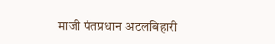माजी पंतप्रधान अटलबिहारी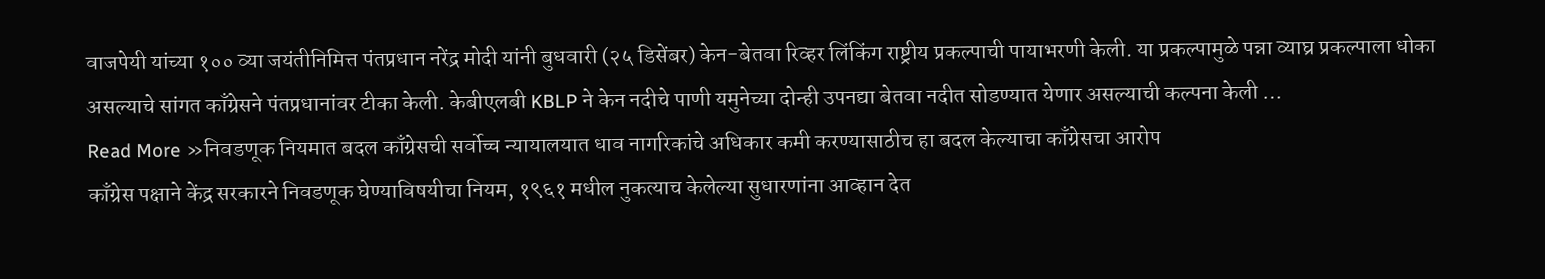वाजपेयी यांच्या १०० व्या जयंतीनिमित्त पंतप्रधान नरेंद्र मोदी यांनी बुधवारी (२५ डिसेंबर) केन-बेतवा रिव्हर लिंकिंग राष्ट्रीय प्रकल्पाची पायाभरणी केली. या प्रकल्पामुळे पन्ना व्याघ्र प्रकल्पाला धोका असल्याचे सांगत काँग्रेसने पंतप्रधानांवर टीका केली. केबीएलबी KBLP ने केन नदीचे पाणी यमुनेच्या दोन्ही उपनद्या बेतवा नदीत सोडण्यात येणार असल्याची कल्पना केली …
Read More »निवडणूक नियमात बदल काँग्रेसची सर्वोच्च न्यायालयात धाव नागरिकांचे अधिकार कमी करण्यासाठीच हा बदल केल्याचा काँग्रेसचा आरोप
काँग्रेस पक्षाने केंद्र सरकारने निवडणूक घेण्याविषयीचा नियम, १९६१ मधील नुकत्याच केलेल्या सुधारणांना आव्हान देत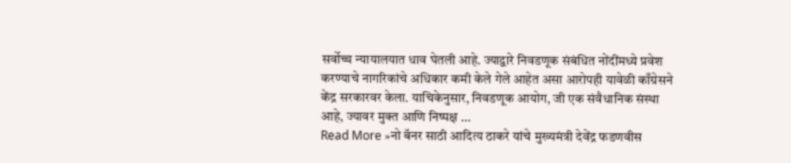सर्वोच्च न्यायालयात धाव घेतली आहे. ज्याद्वारे निवडणूक संबंधित नोंदींमध्ये प्रवेश करण्याचे नागरिकांचे अधिकार कमी केले गेले आहेत असा आरोपही यावेळी काँग्रेसने केंद्र सरकारवर केला. याचिकेनुसार, निवडणूक आयोग, जी एक संवैधानिक संस्था आहे, ज्यावर मुक्त आणि निष्पक्ष …
Read More »नो बॅनर साठी आदित्य ठाकरे यांचे मुख्यमंत्री देवेंद्र फडणवीस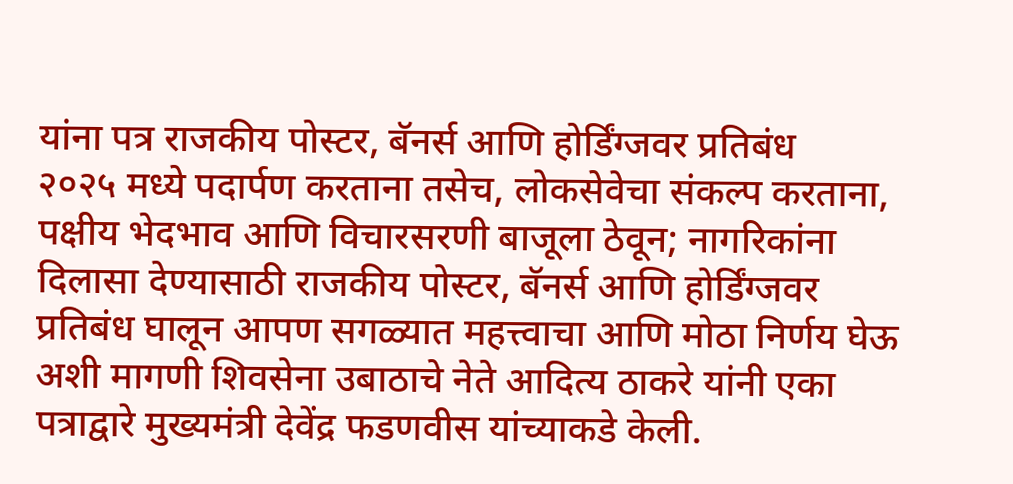यांना पत्र राजकीय पोस्टर, बॅनर्स आणि होर्डिंग्जवर प्रतिबंध
२०२५ मध्ये पदार्पण करताना तसेच, लोकसेवेचा संकल्प करताना, पक्षीय भेदभाव आणि विचारसरणी बाजूला ठेवून; नागरिकांना दिलासा देण्यासाठी राजकीय पोस्टर, बॅनर्स आणि होर्डिंग्जवर प्रतिबंध घालून आपण सगळ्यात महत्त्वाचा आणि मोठा निर्णय घेऊ अशी मागणी शिवसेना उबाठाचे नेते आदित्य ठाकरे यांनी एका पत्राद्वारे मुख्यमंत्री देवेंद्र फडणवीस यांच्याकडे केली.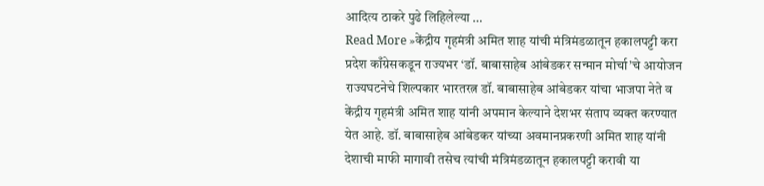आदित्य ठाकरे पुढे लिहिलेल्या …
Read More »केंद्रीय गृहमंत्री अमित शाह यांची मंत्रिमंडळातून हकालपट्टी करा प्रदेश काँग्रेसकडून राज्यभर ‘डॉ. बाबासाहेब आंबेडकर सन्मान मोर्चा’चे आयोजन
राज्यघटनेचे शिल्पकार भारतरत्न डॉ. बाबासाहेब आंबेडकर यांचा भाजपा नेते व केंद्रीय गृहमंत्री अमित शाह यांनी अपमान केल्याने देशभर संताप व्यक्त करण्यात येत आहे. डॉ. बाबासाहेब आंबेडकर यांच्या अवमानप्रकरणी अमित शाह यांनी देशाची माफी मागावी तसेच त्यांची मंत्रिमंडळातून हकालपट्टी करावी या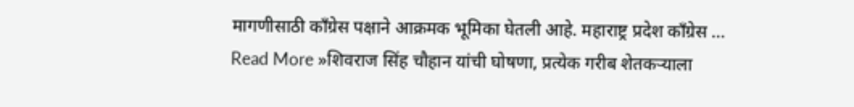मागणीसाठी काँग्रेस पक्षाने आक्रमक भूमिका घेतली आहे. महाराष्ट्र प्रदेश काँग्रेस …
Read More »शिवराज सिंह चौहान यांची घोषणा, प्रत्येक गरीब शेतकऱ्याला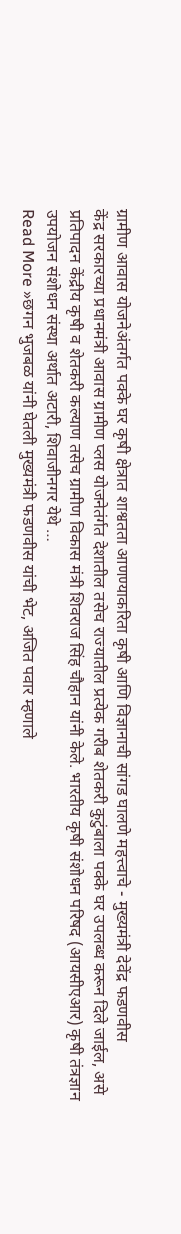ग्रामीण आवास योजनेअंतर्गत पक्के घर कृषी क्षेत्रात शाश्वतता आणण्याकरिता कृषी आणि विज्ञानाची सांगड घालणे महत्त्वाचे - मुख्यमंत्री देवेंद्र फडणवीस
केंद्र सरकारच्या प्रधानमंत्री आवास ग्रामीण प्लस योजनेतंर्गत देशातील तसेच राज्यातील प्रत्येक गरीब शेतकरी कुटुंबाला पक्के घर उपलब्ध करून दिले जाईल, असे प्रतिपादन केंद्रीय कृषी व शेतकरी कल्याण तसेच ग्रामीण विकास मंत्री शिवराज सिंह चौहान यांनी केले. भारतीय कृषी संशोधन परिषद (आयसीएआर) कृषी तंत्रज्ञान उपयोजन संशोधन संस्था अर्थात अटारी, शिवाजीनगर येथे …
Read More »छगन भुजबळ यांनी घेतली मुख्यमंत्री फडणवीस यांची भेट, अजित पवार म्हणाले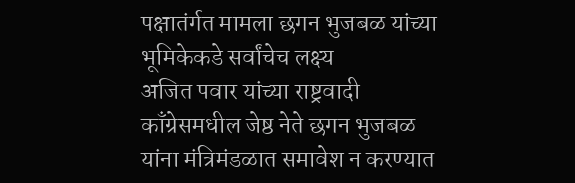पक्षातंर्गत मामला छगन भुजबळ यांच्या भूमिकेकडे सर्वांचेच लक्ष्य
अजित पवार यांच्या राष्ट्रवादी काँग्रेसमधील जेष्ठ नेते छगन भुजबळ यांना मंत्रिमंडळात समावेश न करण्यात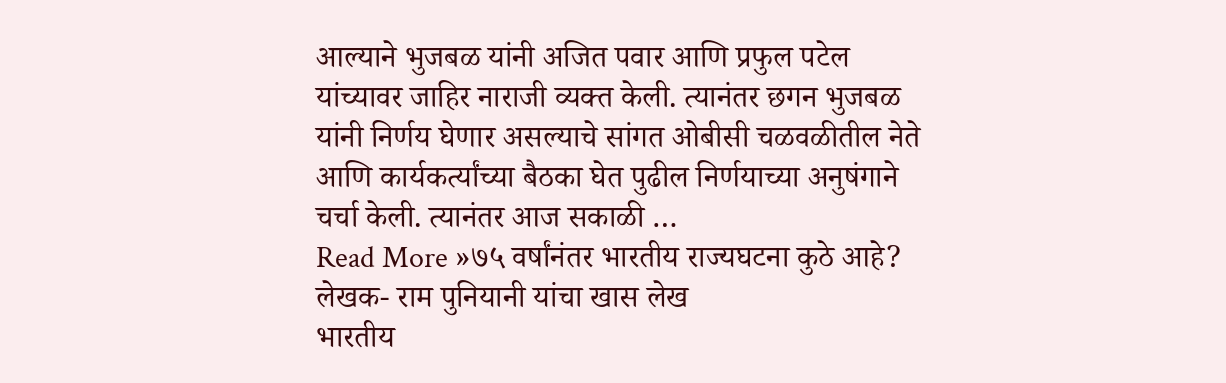आल्याने भुजबळ यांनी अजित पवार आणि प्रफुल पटेल यांच्यावर जाहिर नाराजी व्यक्त केली. त्यानंतर छगन भुजबळ यांनी निर्णय घेणार असल्याचे सांगत ओबीसी चळवळीतील नेते आणि कार्यकर्त्यांच्या बैठका घेत पुढील निर्णयाच्या अनुषंगाने चर्चा केली. त्यानंतर आज सकाळी …
Read More »७५ वर्षांनंतर भारतीय राज्यघटना कुठे आहे? लेखक- राम पुनियानी यांचा खास लेख
भारतीय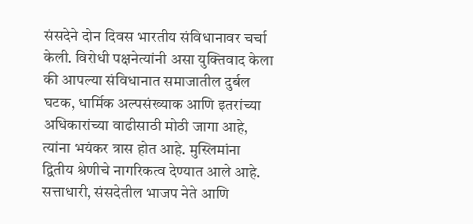संसदेने दोन दिवस भारतीय संविधानावर चर्चा केली. विरोधी पक्षनेत्यांनी असा युक्तिवाद केला की आपल्या संविधानात समाजातील दुर्बल घटक, धार्मिक अल्पसंख्याक आणि इतरांच्या अधिकारांच्या वाढीसाठी मोठी जागा आहे, त्यांना भयंकर त्रास होत आहे. मुस्लिमांना द्वितीय श्रेणीचे नागरिकत्व देण्यात आले आहे. सत्ताधारी, संसदेतील भाजप नेते आणि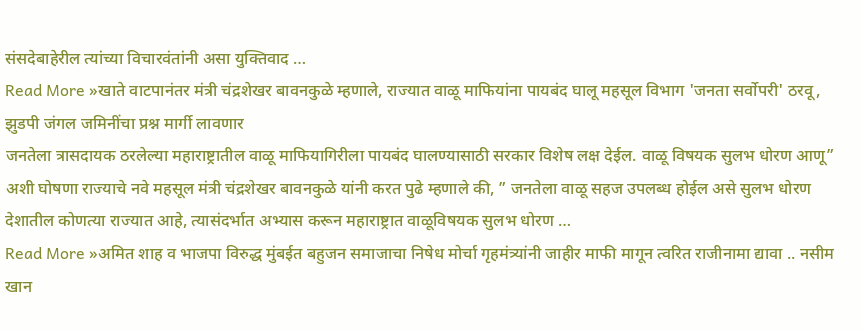संसदेबाहेरील त्यांच्या विचारवंतांनी असा युक्तिवाद …
Read More »खाते वाटपानंतर मंत्री चंद्रशेखर बावनकुळे म्हणाले, राज्यात वाळू माफियांना पायबंद घालू महसूल विभाग 'जनता सर्वोपरी' ठरवू, झुडपी जंगल जमिनींचा प्रश्न मार्गी लावणार
जनतेला त्रासदायक ठरलेल्या महाराष्ट्रातील वाळू माफियागिरीला पायबंद घालण्यासाठी सरकार विशेष लक्ष देईल. वाळू विषयक सुलभ धोरण आणू” अशी घोषणा राज्याचे नवे महसूल मंत्री चंद्रशेखर बावनकुळे यांनी करत पुढे म्हणाले की, ” जनतेला वाळू सहज उपलब्ध होईल असे सुलभ धोरण देशातील कोणत्या राज्यात आहे, त्यासंदर्भात अभ्यास करून महाराष्ट्रात वाळूविषयक सुलभ धोरण …
Read More »अमित शाह व भाजपा विरुद्ध मुंबईत बहुजन समाजाचा निषेध मोर्चा गृहमंत्र्यांनी जाहीर माफी मागून त्वरित राजीनामा द्यावा .. नसीम खान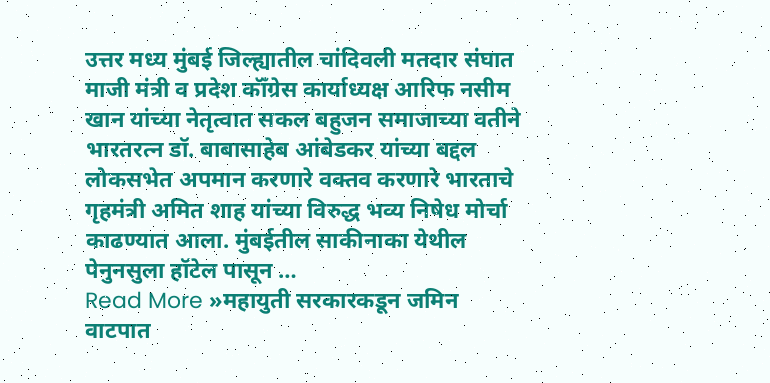उत्तर मध्य मुंबई जिल्ह्यातील चांदिवली मतदार संघात माजी मंत्री व प्रदेश कॉँग्रेस कार्याध्यक्ष आरिफ नसीम खान यांच्या नेतृत्वात सकल बहुजन समाजाच्या वतीने भारतरत्न डॉ. बाबासाहेब आंबेडकर यांच्या बद्दल लोकसभेत अपमान करणारे वक्तव करणारे भारताचे गृहमंत्री अमित शाह यांच्या विरुद्ध भव्य निषेध मोर्चा काढण्यात आला. मुंबईतील साकीनाका येथील पेनुनसुला हॉटेल पासून …
Read More »महायुती सरकारकडून जमिन वाटपात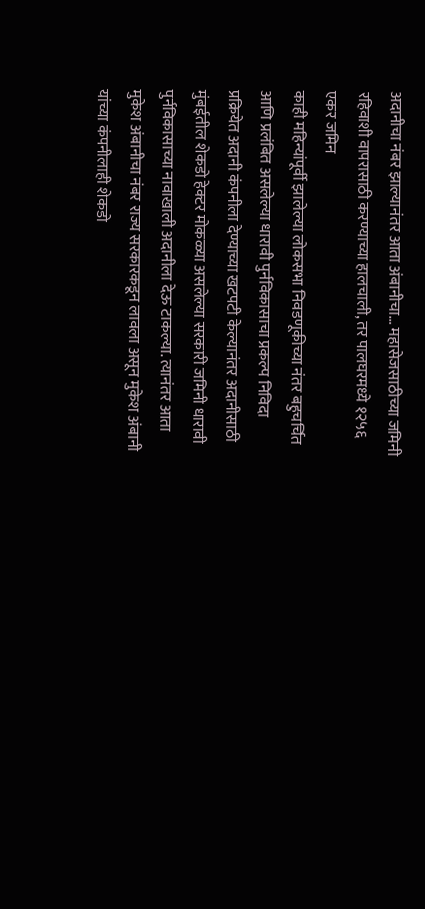अदानीचा नंबर झाल्यानंतर आता अंबानीचा… महासेजसाठीच्या जमिनी रहिवाशी वापरासाठी करण्याच्या हालचाली, तर पालघरमध्ये १२५६ एकर जमिन
काही महिन्यांपूर्वी झालेल्या लोकसभा निवडणूकीच्या नंतर बहुचर्चित आणि प्रलंबित असलेल्या धारावी पुर्नविकासाचा प्रकल्प निविदा प्रक्रियेत अदानी कंपनीला देण्याच्या खटपटी केल्यानंतर अदानीसाठी मुंबईतील शेकडो हेक्टर मोकळ्या असलेल्या सरकारी जमिनी धारावी पुर्नविकासाच्या नावाखाली अदानीला देऊ टाकल्या. त्यानंतर आता मुकेश अंबानीचा नंबर राज्य सरकारकडून लावला असून मुकेश अंबानी यांच्या कंपनीलाही शेकडो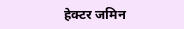हेक्टर जमिन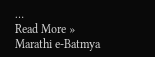…
Read More »
Marathi e-Batmya